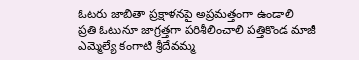ఓటరు జాబితా ప్రక్షాళనపై అప్రమత్తంగా ఉండాలి
ప్రతి ఓటునూ జాగ్రత్తగా పరిశీలించాలి పత్తికొండ మాజీ ఎమ్మెల్యే కంగాటి శ్రీదేవమ్మ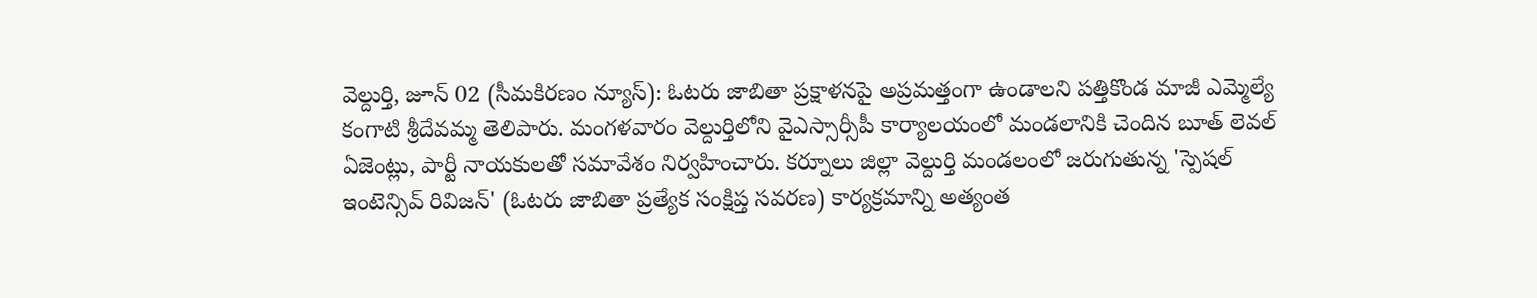వెల్దుర్తి, జూన్ 02 (సీమకిరణం న్యూస్): ఓటరు జాబితా ప్రక్షాళనపై అప్రమత్తంగా ఉండాలని పత్తికొండ మాజీ ఎమ్మెల్యే కంగాటి శ్రీదేవమ్మ తెలిపారు. మంగళవారం వెల్దుర్తిలోని వైఎస్సార్సీపీ కార్యాలయంలో మండలానికి చెందిన బూత్ లెవల్ ఏజెంట్లు, పార్టీ నాయకులతో సమావేశం నిర్వహించారు. కర్నూలు జిల్లా వెల్దుర్తి మండలంలో జరుగుతున్న 'స్పెషల్ ఇంటెన్సివ్ రివిజన్' (ఓటరు జాబితా ప్రత్యేక సంక్షిప్త సవరణ) కార్యక్రమాన్ని అత్యంత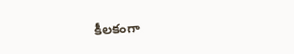కీలకంగా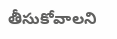తీసుకోవాలని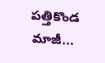పత్తికొండ మాజీ...